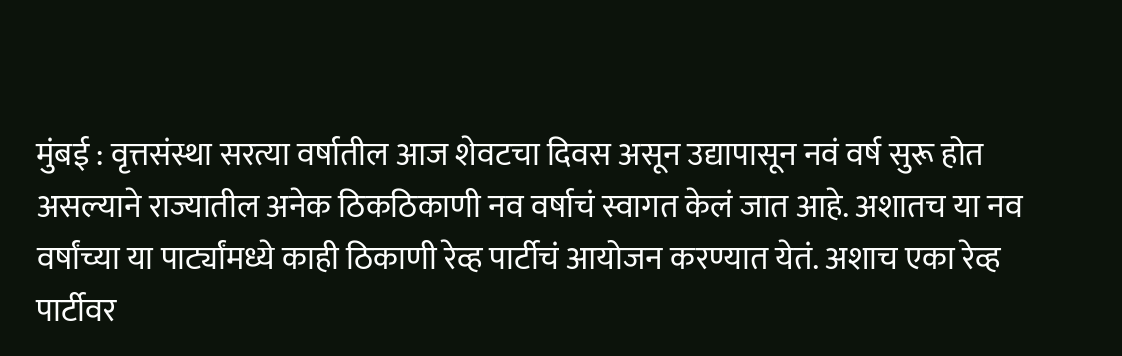मुंबई : वृत्तसंस्था सरत्या वर्षातील आज शेवटचा दिवस असून उद्यापासून नवं वर्ष सुरू होत असल्याने राज्यातील अनेक ठिकठिकाणी नव वर्षाचं स्वागत केलं जात आहे. अशातच या नव वर्षांच्या या पार्ट्यांमध्ये काही ठिकाणी रेव्ह पार्टीचं आयोजन करण्यात येतं. अशाच एका रेव्ह पार्टीवर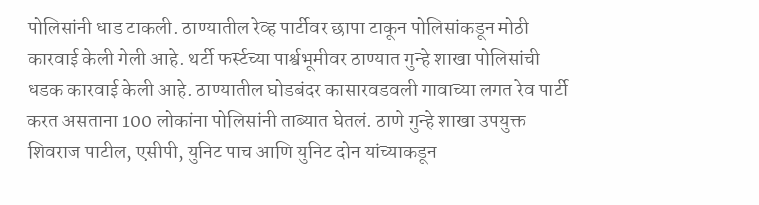पोलिसांनी धाड टाकली. ठाण्यातील रेव्ह पार्टीवर छापा टाकून पोलिसांकडून मोठी कारवाई केली गेली आहे. थर्टी फर्स्टच्या पार्श्वभूमीवर ठाण्यात गुन्हे शाखा पोलिसांची धडक कारवाई केली आहे. ठाण्यातील घोडबंदर कासारवडवली गावाच्या लगत रेव पार्टी करत असताना 100 लोकांना पोलिसांनी ताब्यात घेतलं. ठाणे गुन्हे शाखा उपयुक्त शिवराज पाटील, एसीपी, युनिट पाच आणि युनिट दोन यांच्याकडून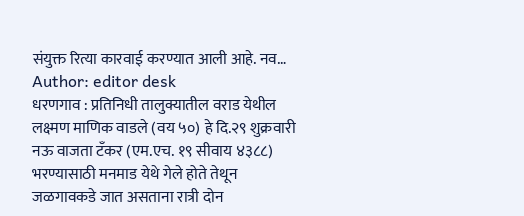संयुक्त रित्या कारवाई करण्यात आली आहे. नव…
Author: editor desk
धरणगाव : प्रतिनिधी तालुक्यातील वराड येथील लक्ष्मण माणिक वाडले (वय ५०) हे दि.२९ शुक्रवारी नऊ वाजता टँकर (एम.एच. १९ सीवाय ४३८८) भरण्यासाठी मनमाड येथे गेले होते तेथून जळगावकडे जात असताना रात्री दोन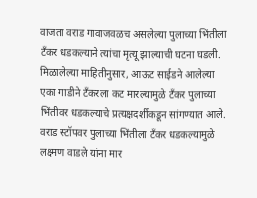वाजता वराड गावाजवळच असलेल्या पुलाच्या भिंतीला टँकर धडकल्याने त्यांचा मृत्यू झाल्याची घटना घडली. मिळालेल्या माहितीनुसार, आऊट साईडने आलेल्या एका गाडीने टँकरला कट मारल्यामुळे टँकर पुलाच्या भिंतीवर धडकल्याचे प्रत्यक्षदर्शीकडून सांगण्यात आले. वराड स्टॉपवर पुलाच्या भिंतीला टँकर धडकल्यामुळे लक्ष्मण वाडले यांना मार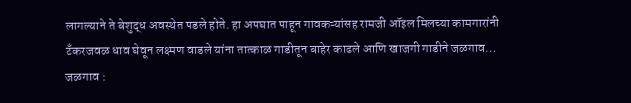लागल्याने ते बेशुद्ध अवस्थेत पडले होते. हा अपघात पाहून गावकऱ्यांसह रामजी ऑइल मिलच्या कामगारांनी टँकरजवळ धाव घेवून लक्ष्मण वाडले यांना तात्काळ गाडीतून बाहेर काढले आणि खाजगी गाडीने जळगाव…
जळगाव :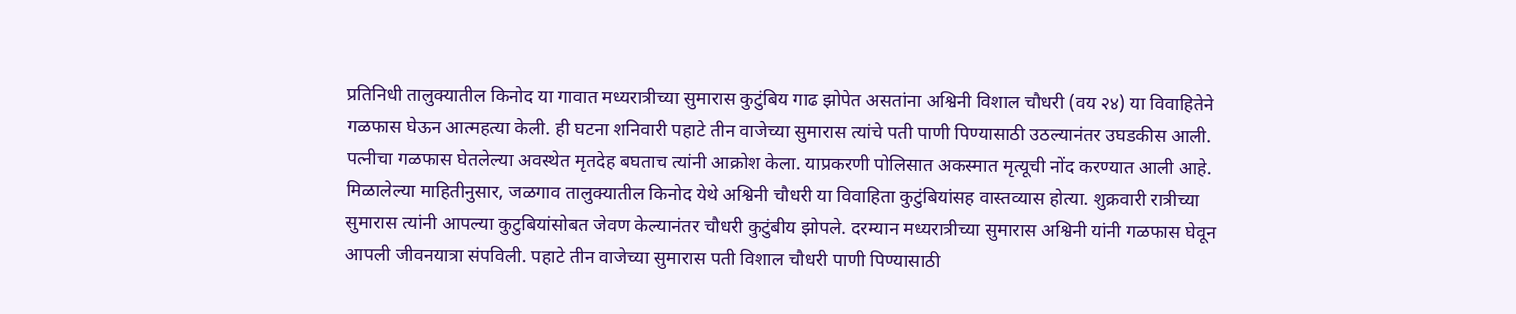प्रतिनिधी तालुक्यातील किनोद या गावात मध्यरात्रीच्या सुमारास कुटुंबिय गाढ झोपेत असतांना अश्विनी विशाल चौधरी (वय २४) या विवाहितेने गळफास घेऊन आत्महत्या केली. ही घटना शनिवारी पहाटे तीन वाजेच्या सुमारास त्यांचे पती पाणी पिण्यासाठी उठल्यानंतर उघडकीस आली. पत्नीचा गळफास घेतलेल्या अवस्थेत मृतदेह बघताच त्यांनी आक्रोश केला. याप्रकरणी पोलिसात अकस्मात मृत्यूची नोंद करण्यात आली आहे. मिळालेल्या माहितीनुसार, जळगाव तालुक्यातील किनोद येथे अश्विनी चौधरी या विवाहिता कुटुंबियांसह वास्तव्यास होत्या. शुक्रवारी रात्रीच्या सुमारास त्यांनी आपल्या कुटुबियांसोबत जेवण केल्यानंतर चौधरी कुटुंबीय झोपले. दरम्यान मध्यरात्रीच्या सुमारास अश्विनी यांनी गळफास घेवून आपली जीवनयात्रा संपविली. पहाटे तीन वाजेच्या सुमारास पती विशाल चौधरी पाणी पिण्यासाठी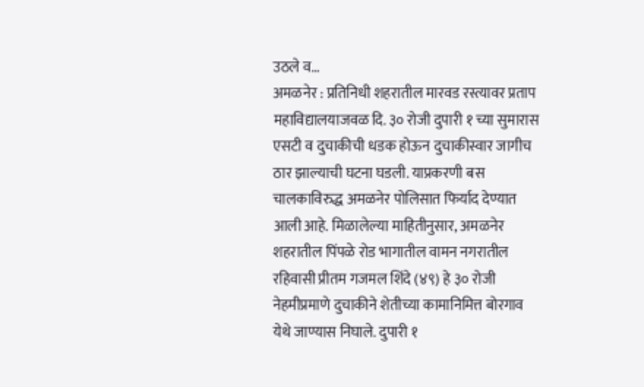उठले व…
अमळनेर : प्रतिनिधी शहरातील मारवड रस्त्यावर प्रताप महाविद्यालयाजवळ दि. ३० रोजी दुपारी १ च्या सुमारास एसटी व दुचाकीची धडक होऊन दुचाकीस्वार जागीच ठार झाल्याची घटना घडली. याप्रकरणी बस चालकाविरुद्ध अमळनेर पोलिसात फिर्याद देण्यात आली आहे. मिळालेल्या माहितीनुसार, अमळनेर शहरातील पिंपळे रोड भागातील वामन नगरातील रहिवासी प्रीतम गजमल शिंदे (४९) हे ३० रोजी नेहमीप्रमाणे दुचाकीने शेतीच्या कामानिमित्त बोरगाव येथे जाण्यास निघाले. दुपारी १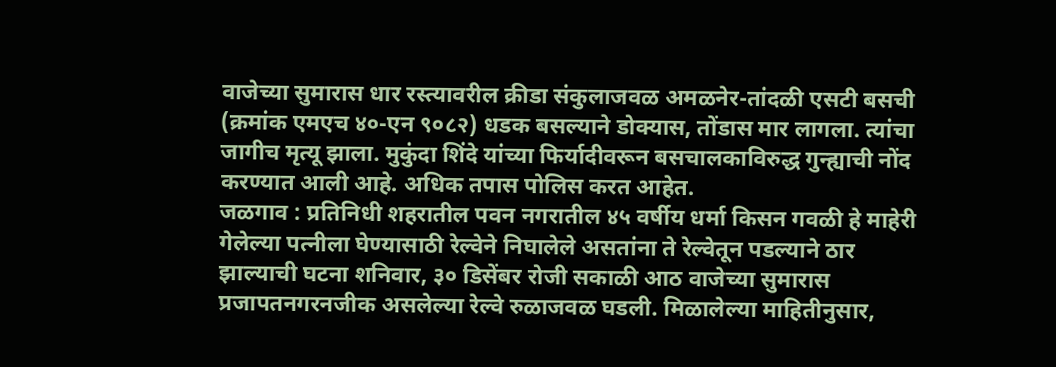वाजेच्या सुमारास धार रस्त्यावरील क्रीडा संकुलाजवळ अमळनेर-तांदळी एसटी बसची (क्रमांक एमएच ४०-एन ९०८२) धडक बसल्याने डोक्यास, तोंडास मार लागला. त्यांचा जागीच मृत्यू झाला. मुकुंदा शिंदे यांच्या फिर्यादीवरून बसचालकाविरुद्ध गुन्ह्याची नोंद करण्यात आली आहे. अधिक तपास पोलिस करत आहेत.
जळगाव : प्रतिनिधी शहरातील पवन नगरातील ४५ वर्षीय धर्मा किसन गवळी हे माहेरी गेलेल्या पत्नीला घेण्यासाठी रेल्वेने निघालेले असतांना ते रेल्वेतून पडल्याने ठार झाल्याची घटना शनिवार, ३० डिसेंबर रोजी सकाळी आठ वाजेच्या सुमारास प्रजापतनगरनजीक असलेल्या रेल्वे रुळाजवळ घडली. मिळालेल्या माहितीनुसार,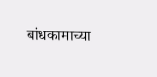बांधकामाच्या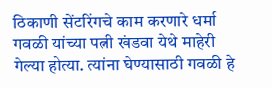ठिकाणी सेंटरिंगचे काम करणारे धर्मा गवळी यांच्या पत्नी खंडवा येथे माहेरी गेल्या होत्या. त्यांना घेण्यासाठी गवळी हे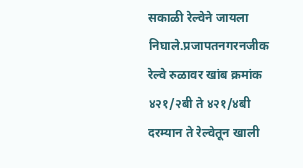सकाळी रेल्वेने जायला निघाले.प्रजापतनगरनजीक रेल्वे रुळावर खांब क्रमांक ४२१/२बी ते ४२१/४बी दरम्यान ते रेल्वेतून खाली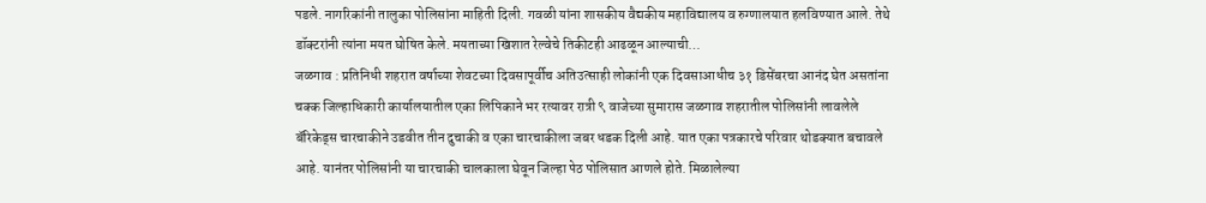पडले. नागरिकांनी तालुका पोलिसांना माहिती दिली. गवळी यांना शासकीय वैद्यकीय महाविद्यालय व रुग्णालयात हलविण्यात आले. तेथे डॉक्टरांनी त्यांना मयत घोषित केले. मयताच्या खिशात रेल्वेचे तिकीटही आढळून आल्याची…
जळगाव : प्रतिनिधी शहरात वर्षाच्या शेवटच्या दिवसापूर्वीच अतिउत्साही लोकांनी एक दिवसाआधीच ३१ डिसेंबरचा आनंद घेत असतांना चक्क जिल्हाधिकारी कार्यालयातील एका लिपिकाने भर रत्यावर रात्री ९ वाजेच्या सुमारास जळगाव शहरातील पोलिसांनी लावलेले बॅरिकेड्स चारचाकीने उडवीत तीन दुचाकी व एका चारचाकीला जबर धडक दिली आहे. यात एका पत्रकारचे परिवार थोडक्यात बचावले आहे. यानंतर पोलिसांनी या चारचाकी चालकाला घेवून जिल्हा पेठ पोलिसात आणले होते. मिळालेल्या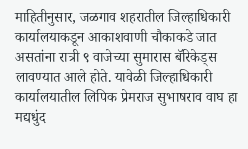माहितीनुसार, जळगाव शहरातील जिल्हाधिकारी कार्यालयाकडून आकाशवाणी चौकाकडे जात असतांना रात्री ९ वाजेच्या सुमारास बॅरिकेड्स लावण्यात आले होते. यावेळी जिल्हाधिकारी कार्यालयातील लिपिक प्रेमराज सुभाषराव वाघ हा मद्यधुंद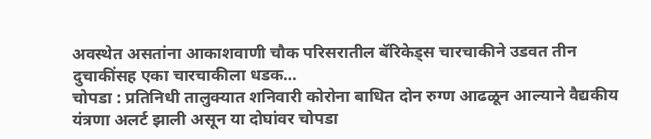अवस्थेत असतांना आकाशवाणी चौक परिसरातील बॅरिकेड्स चारचाकीने उडवत तीन दुचाकींसह एका चारचाकीला धडक…
चोपडा : प्रतिनिधी तालुक्यात शनिवारी कोरोना बाधित दोन रुग्ण आढळून आल्याने वैद्यकीय यंत्रणा अलर्ट झाली असून या दोघांवर चोपडा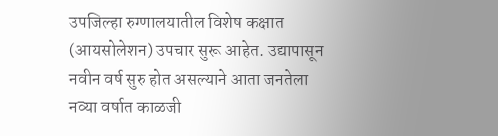उपजिल्हा रुग्णालयातील विशेष कक्षात (आयसोलेशन) उपचार सुरू आहेत. उद्यापासून नवीन वर्ष सुरु होत असल्याने आता जनतेला नव्या वर्षात काळजी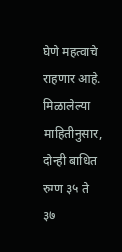घेणे महत्वाचे राहणार आहे. मिळालेल्या माहितीनुसार, दोन्ही बाधित रुग्ण ३५ ते ३७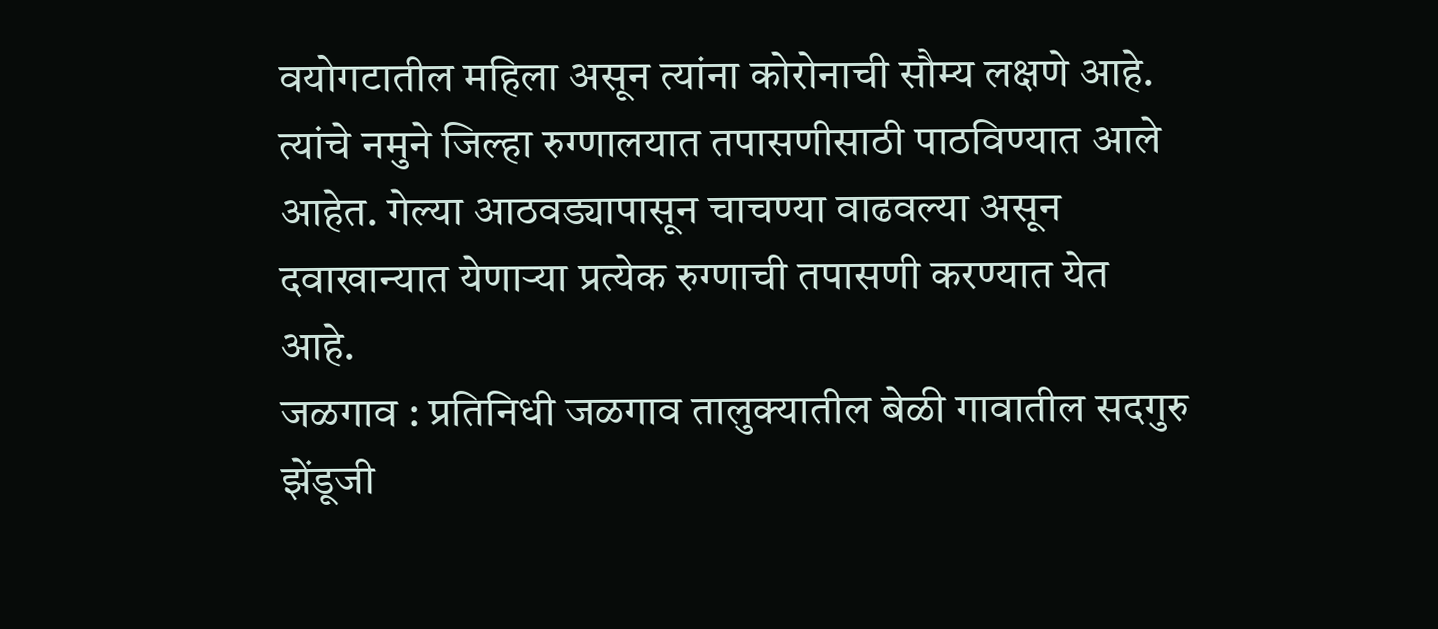वयोगटातील महिला असून त्यांना कोरोनाची सौम्य लक्षणे आहे. त्यांचे नमुने जिल्हा रुग्णालयात तपासणीसाठी पाठविण्यात आले आहेत. गेल्या आठवड्यापासून चाचण्या वाढवल्या असून दवाखान्यात येणाऱ्या प्रत्येक रुग्णाची तपासणी करण्यात येत आहे.
जळगाव : प्रतिनिधी जळगाव तालुक्यातील बेळी गावातील सदगुरु झेंडूजी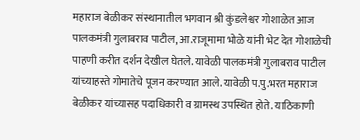महाराज बेळीकर संस्थानातील भगवान श्री कुंडलेश्वर गोशाळेत आज पालकमंत्री गुलाबराव पाटील, आ.राजूमामा भोळे यांनी भेट देत गोशाळेची पाहणी करीत दर्शन देखील घेतले. यावेळी पालकमंत्री गुलाबराव पाटील यांच्याहस्ते गोमातेचे पूजन करण्यात आले. यावेळी प.पु.भरत महाराज बेळीकर यांच्यासह पदाधिकारी व ग्रामस्थ उपस्थित होते. याठिकाणी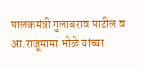पालकमंत्री गुलाबराव पाटील व आ.राजूमामा भोळे यांच्या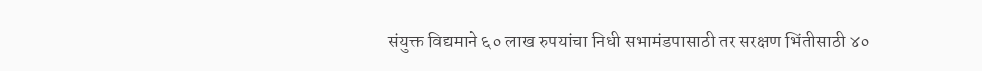संयुक्त विद्यमाने ६० लाख रुपयांचा निधी सभामंडपासाठी तर सरक्षण भिंतीसाठी ४०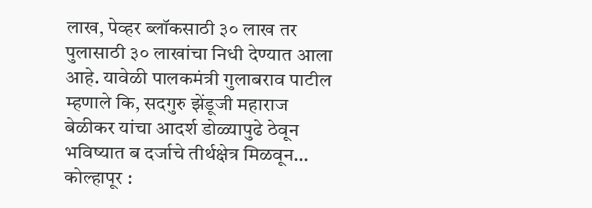लाख, पेव्हर ब्लॉकसाठी ३० लाख तर पुलासाठी ३० लाखांचा निधी देण्यात आला आहे. यावेळी पालकमंत्री गुलाबराव पाटील म्हणाले कि, सदगुरु झेंडूजी महाराज बेळीकर यांचा आदर्श डोळ्यापुढे ठेवून भविष्यात ब दर्जाचे तीर्थक्षेत्र मिळवून…
कोल्हापूर :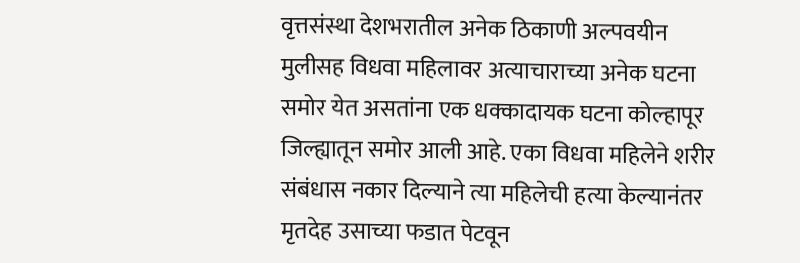वृत्तसंस्था देशभरातील अनेक ठिकाणी अल्पवयीन मुलीसह विधवा महिलावर अत्याचाराच्या अनेक घटना समोर येत असतांना एक धक्कादायक घटना कोल्हापूर जिल्ह्यातून समोर आली आहे. एका विधवा महिलेने शरीर संबंधास नकार दिल्याने त्या महिलेची हत्या केल्यानंतर मृतदेह उसाच्या फडात पेटवून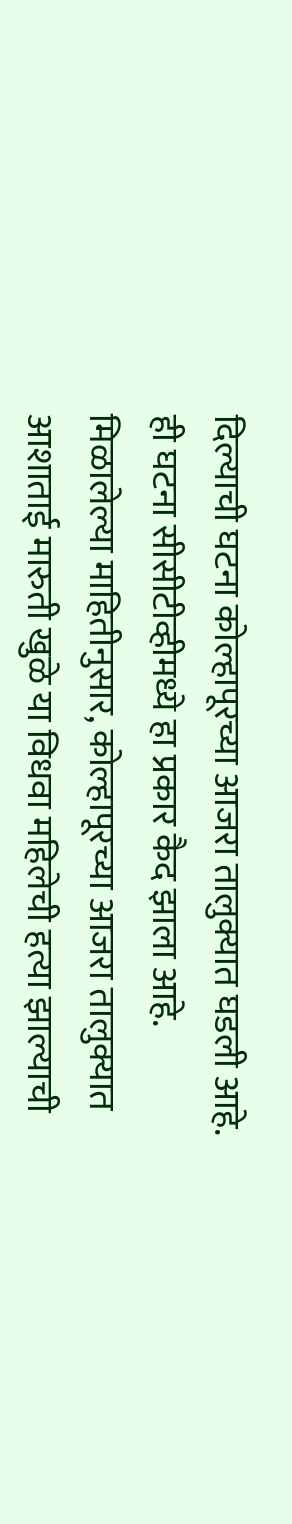दिल्याची घटना कोल्हापूरच्या आजरा तालुक्यात घडली आहे. ही घटना सीसीटीव्हीमध्ये हा प्रकार कैद झाला आहे. मिळालेल्या माहितीनुसार, कोल्हापूरच्या आजरा तालुक्यात आशाताई मारुती खुळे या विधवा महिलेची हत्या झाल्याची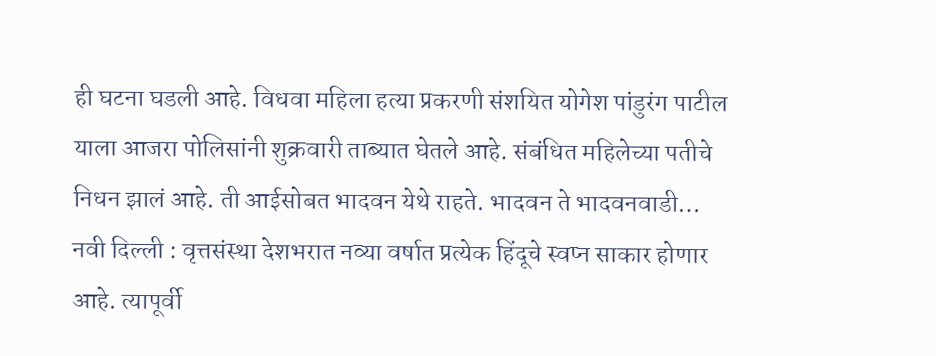ही घटना घडली आहे. विधवा महिला हत्या प्रकरणी संशयित योगेश पांडुरंग पाटील याला आजरा पोलिसांनी शुक्रवारी ताब्यात घेतले आहे. संबंधित महिलेच्या पतीचे निधन झालं आहे. ती आईसोबत भादवन येथे राहते. भादवन ते भादवनवाडी…
नवी दिल्ली : वृत्तसंस्था देशभरात नव्या वर्षात प्रत्येक हिंदूचे स्वप्न साकार होणार आहे. त्यापूर्वी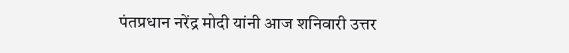पंतप्रधान नरेंद्र मोदी यांनी आज शनिवारी उत्तर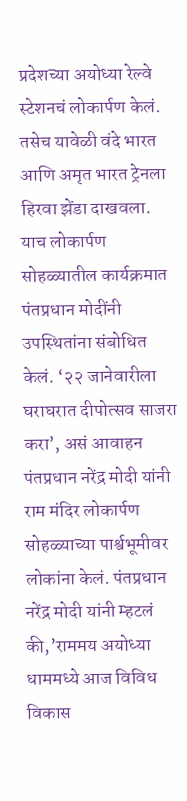प्रदेशच्या अयोध्या रेल्वे स्टेशनचं लोकार्पण केलं. तसेच यावेळी वंदे भारत आणि अमृत भारत ट्रेनला हिरवा झेंडा दाखवला. याच लोकार्पण सोहळ्यातील कार्यक्रमात पंतप्रधान मोदींनी उपस्थितांना संबोधित केलं. ‘२२ जानेवारीला घराघरात दीपोत्सव साजरा करा’, असं आवाहन पंतप्रधान नरेंद्र मोदी यांनी राम मंदिर लोकार्पण सोहळ्याच्या पार्श्वभूमीवर लोकांना केलं. पंतप्रधान नरेंद्र मोदी यांनी म्हटलं की,’राममय अयोध्या धाममध्ये आज विविध विकास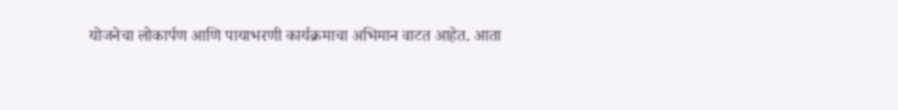योजनेचा लोकार्पण आणि पायाभरणी कार्यक्रमाचा अभिमान वाटत आहेत. आता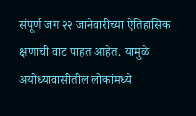संपूर्ण जग २२ जानेवारीच्या ऐतिहासिक क्षणाची वाट पाहत आहेत. यामुळे अयोध्यावासीतील लोकांमध्ये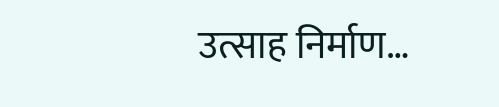उत्साह निर्माण…